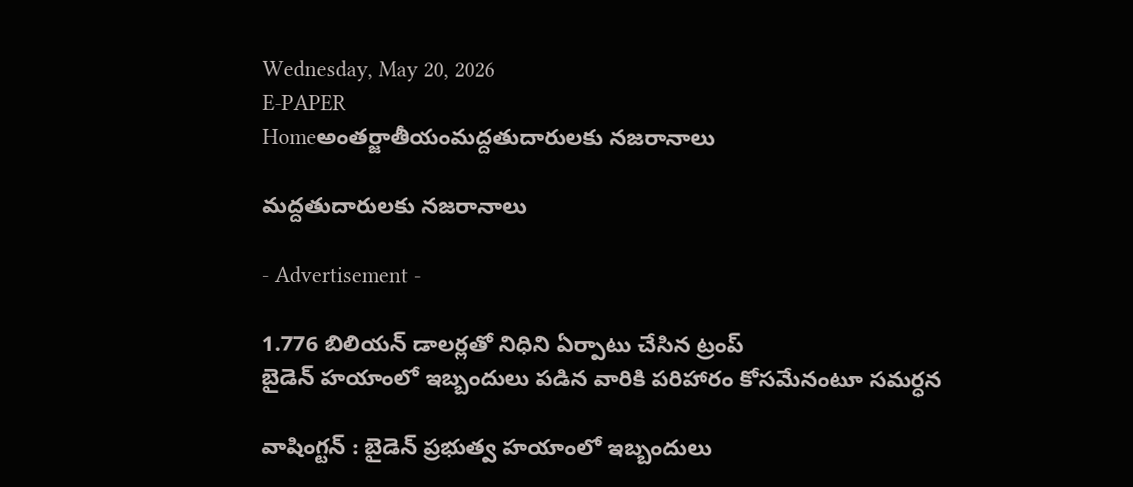Wednesday, May 20, 2026
E-PAPER
Homeఅంతర్జాతీయంమద్దతుదారులకు నజరానాలు

మద్దతుదారులకు నజరానాలు

- Advertisement -

1.776 బిలియన్ డాలర్లతో నిధిని ఏర్పాటు చేసిన ట్రంప్
బైడెన్ హయాంలో ఇబ్బందులు పడిన వారికి పరిహారం కోసమేనంటూ సమర్ధన

వాషింగ్టన్ : బైడెన్ ప్రభుత్వ హయాంలో ఇబ్బందులు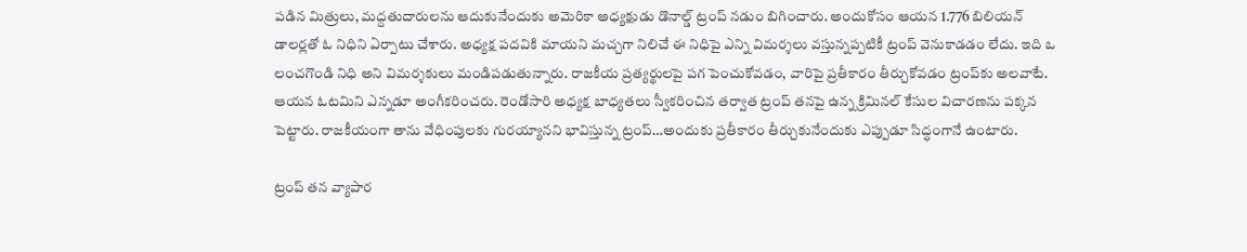పడిన మిత్రులు, మద్దతుదారులను ఆదుకునేందుకు అమెరికా అధ్యక్షుడు డొనాల్డ్ ట్రంప్ నడుం బిగించారు. అందుకోసం ఆయన 1.776 బిలియన్ డాలర్లతో ఓ నిధిని ఏర్పాటు చేశారు. అధ్యక్ష పదవికి మాయని మచ్చగా నిలిచే ఈ నిధిపై ఎన్ని విమర్శలు వస్తున్నప్పటికీ ట్రంప్ వెనుకాడడం లేదు. ఇది ఒ లంచగొండి నిధి అని విమర్శకులు మండిపడుతున్నారు. రాజకీయ ప్రత్యర్థులపై పగ పెంచుకోవడం, వారిపై ప్రతీకారం తీర్చుకోవడం ట్రంప్‌కు అలవాటే. ఆయన ఓటమిని ఎన్నడూ అంగీకరించరు. రెండోసారి అధ్యక్ష బాధ్యతలు స్వీకరించిన తర్వాత ట్రంప్ తనపై ఉన్న క్రిమినల్ కేసుల విచారణను పక్కన పెట్టారు. రాజకీయంగా తాను వేధింపులకు గురయ్యానని భావిస్తున్న ట్రంప్…అందుకు ప్రతీకారం తీర్చుకునేందుకు ఎప్పుడూ సిద్ధంగానే ఉంటారు.

ట్రంప్ తన వ్యాపార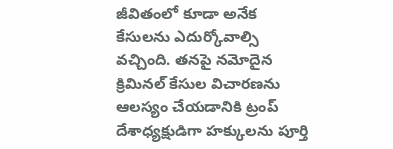జీవితంలో కూడా అనేక కేసులను ఎదుర్కోవాల్సి వచ్చింది. తనపై నమోదైన క్రిమినల్ కేసుల విచారణను ఆలస్యం చేయడానికి ట్రంప్ దేశాధ్యక్షుడిగా హక్కులను పూర్తి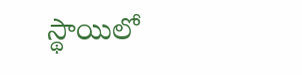స్థాయిలో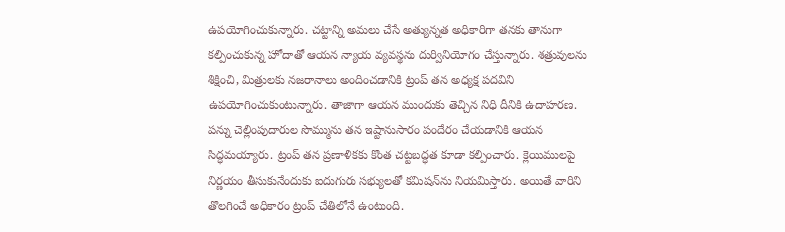ఉపయోగించుకున్నారు. చట్టాన్ని అమలు చేసే అత్యున్నత అధికారిగా తనకు తానుగా కల్పించుకున్న హోదాతో ఆయన న్యాయ వ్యవస్థను దుర్వినియోగం చేస్తున్నారు. శత్రువులను శిక్షించి, మిత్రులకు నజరానాలు అందించడానికి ట్రంప్ తన అధ్యక్ష పదవిని ఉపయోగించుకుంటున్నారు. తాజాగా ఆయన ముందుకు తెచ్చిన నిధి దీనికి ఉదాహరణ. పన్ను చెల్లింపుదారుల సొమ్మును తన ఇష్టానుసారం పందేరం చేయడానికి ఆయన సిద్ధమయ్యారు. ట్రంప్ తన ప్రణాళికకు కొంత చట్టబద్ధత కూడా కల్పించారు. క్లెయిములపై నిర్ణయం తీసుకునేందుకు ఐదుగురు సభ్యులతో కమిషన్‌ను నియమిస్తారు. అయితే వారిని తొలగించే అధికారం ట్రంప్ చేతిలోనే ఉంటుంది.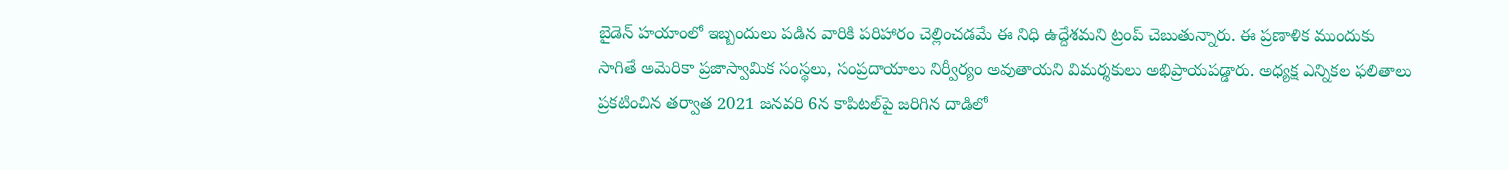బైడెన్ హయాంలో ఇబ్బందులు పడిన వారికి పరిహారం చెల్లించడమే ఈ నిధి ఉద్దేశమని ట్రంప్ చెబుతున్నారు. ఈ ప్రణాళిక ముందుకు సాగితే అమెరికా ప్రజాస్వామిక సంస్థలు, సంప్రదాయాలు నిర్వీర్యం అవుతాయని విమర్శకులు అభిప్రాయపడ్డారు. అధ్యక్ష ఎన్నికల ఫలితాలు ప్రకటించిన తర్వాత 2021 జనవరి 6న కాపిటల్‌పై జరిగిన దాడిలో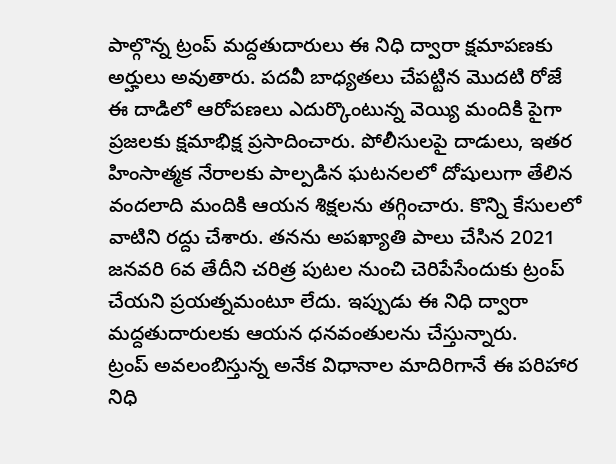పాల్గొన్న ట్రంప్ మద్దతుదారులు ఈ నిధి ద్వారా క్షమాపణకు అర్హులు అవుతారు. పదవీ బాధ్యతలు చేపట్టిన మొదటి రోజే ఈ దాడిలో ఆరోపణలు ఎదుర్కొంటున్న వెయ్యి మందికి పైగా ప్రజలకు క్షమాభిక్ష ప్రసాదించారు. పోలీసులపై దాడులు, ఇతర హింసాత్మక నేరాలకు పాల్పడిన ఘటనలలో దోషులుగా తేలిన వందలాది మందికి ఆయన శిక్షలను తగ్గించారు. కొన్ని కేసులలో వాటిని రద్దు చేశారు. తనను అపఖ్యాతి పాలు చేసిన 2021 జనవరి 6వ తేదీని చరిత్ర పుటల నుంచి చెరిపేసేందుకు ట్రంప్ చేయని ప్రయత్నమంటూ లేదు. ఇప్పుడు ఈ నిధి ద్వారా మద్దతుదారులకు ఆయన ధనవంతులను చేస్తున్నారు.
ట్రంప్ అవలంబిస్తున్న అనేక విధానాల మాదిరిగానే ఈ పరిహార నిధి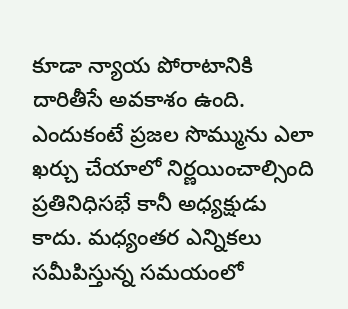కూడా న్యాయ పోరాటానికి దారితీసే అవకాశం ఉంది. ఎందుకంటే ప్రజల సొమ్మును ఎలా ఖర్చు చేయాలో నిర్ణయించాల్సింది ప్రతినిధిసభే కానీ అధ్యక్షుడు కాదు. మధ్యంతర ఎన్నికలు సమీపిస్తున్న సమయంలో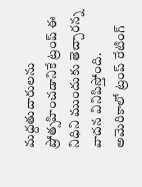మద్దతుదారులను ప్రోత్సహించడానికే ట్రంప్ ఈ నిధిని ముందుకు తెచ్చారన్న వాదన వినిపిస్తోంది. అమెరికాలో ట్రంప్ రేటింగ్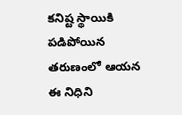కనిష్ట స్థాయికి పడిపోయిన తరుణంలో ఆయన ఈ నిధిని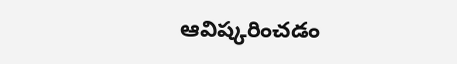ఆవిష్కరించడం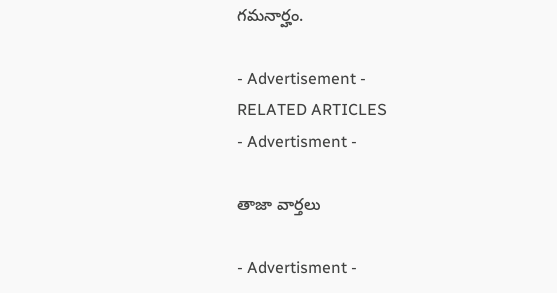గమనార్హం.

- Advertisement -
RELATED ARTICLES
- Advertisment -

తాజా వార్తలు

- Advertisment -